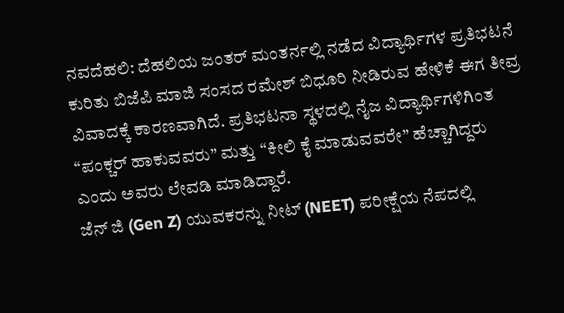ನವದೆಹಲಿ: ದೆಹಲಿಯ ಜಂತರ್ ಮಂತರ್ನಲ್ಲಿ ನಡೆದ ವಿದ್ಯಾರ್ಥಿಗಳ ಪ್ರತಿಭಟನೆ ಕುರಿತು ಬಿಜೆಪಿ ಮಾಜಿ ಸಂಸದ ರಮೇಶ್ ಬಿಧೂರಿ ನೀಡಿರುವ ಹೇಳಿಕೆ ಈಗ ತೀವ್ರ ವಿವಾದಕ್ಕೆ ಕಾರಣವಾಗಿದೆ. ಪ್ರತಿಭಟನಾ ಸ್ಥಳದಲ್ಲಿ ನೈಜ ವಿದ್ಯಾರ್ಥಿಗಳಿಗಿಂತ “ಪಂಕ್ಚರ್ ಹಾಕುವವರು” ಮತ್ತು “ಕೀಲಿ ಕೈ ಮಾಡುವವರೇ” ಹೆಚ್ಚಾಗಿದ್ದರು ಎಂದು ಅವರು ಲೇವಡಿ ಮಾಡಿದ್ದಾರೆ.
ಜೆನ್ ಜಿ (Gen Z) ಯುವಕರನ್ನು ನೀಟ್ (NEET) ಪರೀಕ್ಷೆಯ ನೆಪದಲ್ಲಿ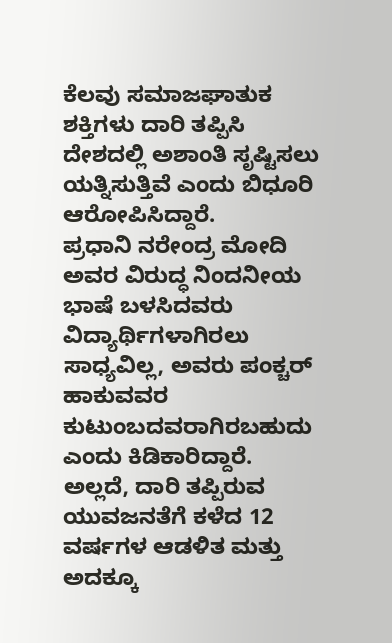ಕೆಲವು ಸಮಾಜಘಾತುಕ ಶಕ್ತಿಗಳು ದಾರಿ ತಪ್ಪಿಸಿ ದೇಶದಲ್ಲಿ ಅಶಾಂತಿ ಸೃಷ್ಟಿಸಲು ಯತ್ನಿಸುತ್ತಿವೆ ಎಂದು ಬಿಧೂರಿ ಆರೋಪಿಸಿದ್ದಾರೆ.
ಪ್ರಧಾನಿ ನರೇಂದ್ರ ಮೋದಿ ಅವರ ವಿರುದ್ಧ ನಿಂದನೀಯ ಭಾಷೆ ಬಳಸಿದವರು ವಿದ್ಯಾರ್ಥಿಗಳಾಗಿರಲು ಸಾಧ್ಯವಿಲ್ಲ, ಅವರು ಪಂಕ್ಚರ್ ಹಾಕುವವರ ಕುಟುಂಬದವರಾಗಿರಬಹುದು ಎಂದು ಕಿಡಿಕಾರಿದ್ದಾರೆ.
ಅಲ್ಲದೆ, ದಾರಿ ತಪ್ಪಿರುವ ಯುವಜನತೆಗೆ ಕಳೆದ 12 ವರ್ಷಗಳ ಆಡಳಿತ ಮತ್ತು ಅದಕ್ಕೂ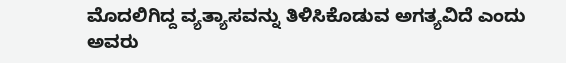ಮೊದಲಿಗಿದ್ದ ವ್ಯತ್ಯಾಸವನ್ನು ತಿಳಿಸಿಕೊಡುವ ಅಗತ್ಯವಿದೆ ಎಂದು ಅವರು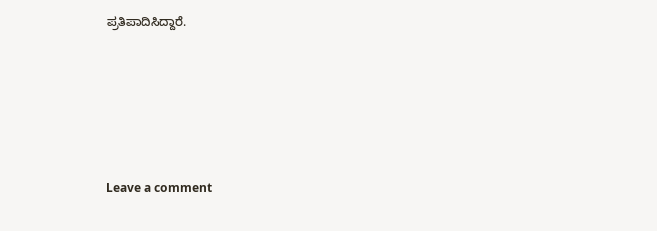ಪ್ರತಿಪಾದಿಸಿದ್ದಾರೆ.





Leave a comment